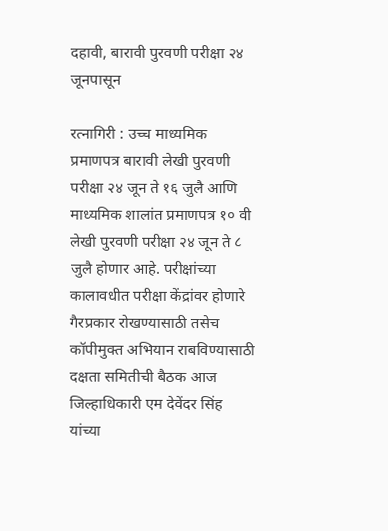दहावी, बारावी पुरवणी परीक्षा २४ जूनपासून

रत्नागिरी : उच्च माध्यमिक प्रमाणपत्र बारावी लेखी पुरवणी परीक्षा २४ जून ते १६ जुलै आणि माध्यमिक शालांत प्रमाणपत्र १० वी लेखी पुरवणी परीक्षा २४ जून ते ८ जुलै होणार आहे. परीक्षांच्या कालावधीत परीक्षा केंद्रांवर होणारे गैरप्रकार रोखण्यासाठी तसेच कॉपीमुक्त अभियान राबविण्यासाठी दक्षता समितीची बैठक आज जिल्हाधिकारी एम देवेंदर सिंह यांच्या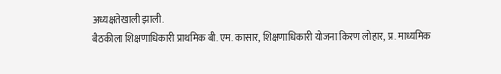अध्यक्षतेखाली झाली.
बैठकीला शिक्षणाधिकारी प्राथमिक बी. एम. कासार, शिक्षणाधिकारी योजना किरण लोहार, प्र. माध्यमिक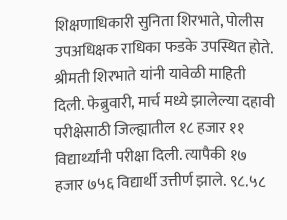शिक्षणाधिकारी सुनिता शिरभाते, पोलीस उपअधिक्षक राधिका फडके उपस्थित होते.
श्रीमती शिरभाते यांनी यावेळी माहिती दिली. फेब्रुवारी, मार्च मध्ये झालेल्या दहावी परीक्षेसाठी जिल्ह्यातील १८ हजार ११ विद्यार्थ्यांनी परीक्षा दिली. त्यापैकी १७ हजार ७५६ विद्यार्थी उत्तीर्ण झाले. ९८.५८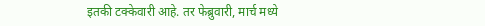इतकी टक्केवारी आहे. तर फेब्रुवारी, मार्च मध्ये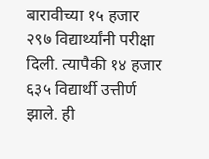बारावीच्या १५ हजार २९७ विद्यार्थ्यांनी परीक्षा दिली. त्यापैकी १४ हजार ६३५ विद्यार्थी उत्तीर्ण झाले. ही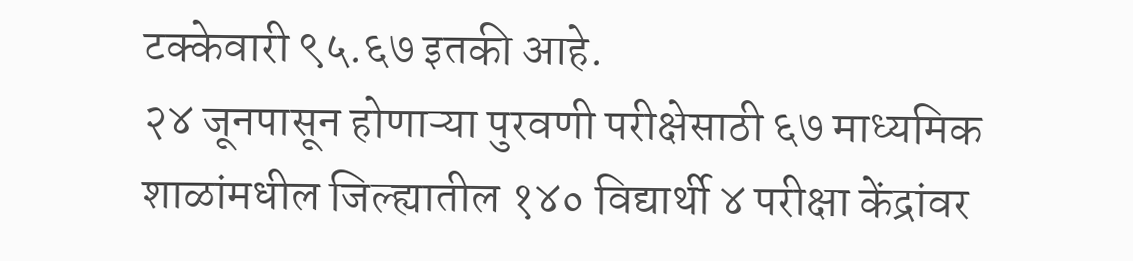टक्केवारी ९५.६७ इतकी आहे.
२४ जूनपासून होणाऱ्या पुरवणी परीक्षेसाठी ६७ माध्यमिक शाळांमधील जिल्ह्यातील १४० विद्यार्थी ४ परीक्षा केंद्रांवर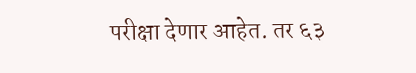परीक्षा देणार आहेत. तर ६३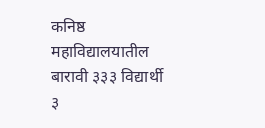कनिष्ठ महाविद्यालयातील बारावी ३३३ विद्यार्थी ३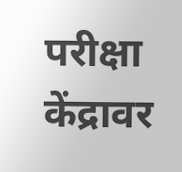परीक्षा केंद्रावर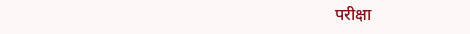परीक्षा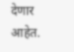देणार आहेत.